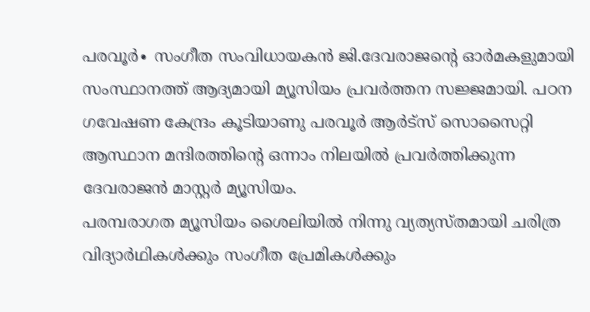പരവൂർ∙ സംഗീത സംവിധായകൻ ജി.ദേവരാജന്റെ ഓർമകളുമായി സംസ്ഥാനത്ത് ആദ്യമായി മ്യൂസിയം പ്രവർത്തന സജ്ജമായി. പഠന ഗവേഷണ കേന്ദ്രം കൂടിയാണു പരവൂർ ആർട്സ് സൊസൈറ്റി ആസ്ഥാന മന്ദിരത്തിന്റെ ഒന്നാം നിലയിൽ പ്രവർത്തിക്കുന്ന ദേവരാജൻ മാസ്റ്റർ മ്യൂസിയം.
പരമ്പരാഗത മ്യൂസിയം ശൈലിയിൽ നിന്നു വ്യത്യസ്തമായി ചരിത്ര വിദ്യാർഥികൾക്കും സംഗീത പ്രേമികൾക്കും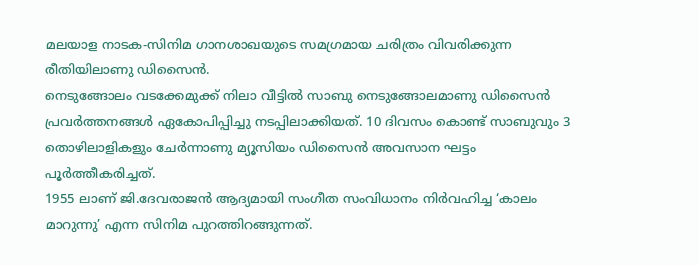മലയാള നാടക-സിനിമ ഗാനശാഖയുടെ സമഗ്രമായ ചരിത്രം വിവരിക്കുന്ന രീതിയിലാണു ഡിസൈൻ.
നെടുങ്ങോലം വടക്കേമുക്ക് നിലാ വീട്ടിൽ സാബു നെടുങ്ങോലമാണു ഡിസൈൻ പ്രവർത്തനങ്ങൾ ഏകോപിപ്പിച്ചു നടപ്പിലാക്കിയത്. 10 ദിവസം കൊണ്ട് സാബുവും 3 തൊഴിലാളികളും ചേർന്നാണു മ്യൂസിയം ഡിസൈൻ അവസാന ഘട്ടം പൂർത്തീകരിച്ചത്.
1955 ലാണ് ജി.ദേവരാജൻ ആദ്യമായി സംഗീത സംവിധാനം നിർവഹിച്ച ‘കാലം മാറുന്നു’ എന്ന സിനിമ പുറത്തിറങ്ങുന്നത്.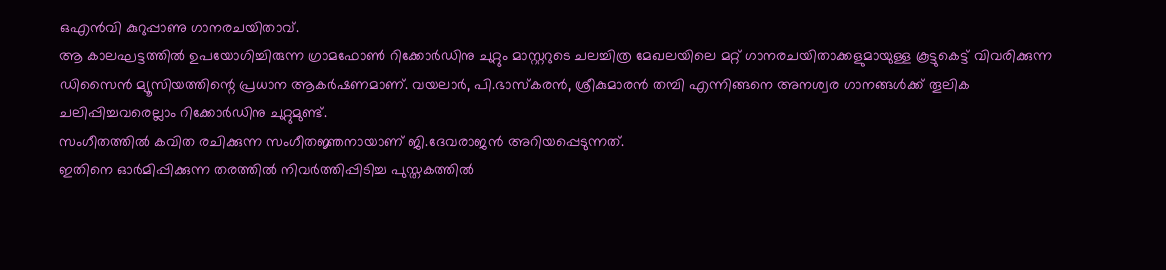ഒഎൻവി കുറുപ്പാണു ഗാനരചയിതാവ്.
ആ കാലഘട്ടത്തിൽ ഉപയോഗിച്ചിരുന്ന ഗ്രാമഫോൺ റിക്കോർഡിനു ചുറ്റും മാസ്റ്ററുടെ ചലച്ചിത്ര മേഖലയിലെ മറ്റ് ഗാനരചയിതാക്കളുമായുള്ള കൂട്ടുകെട്ട് വിവരിക്കുന്ന ഡിസൈൻ മ്യൂസിയത്തിന്റെ പ്രധാന ആകർഷണമാണ്. വയലാർ, പി.ഭാസ്കരൻ, ശ്രീകുമാരൻ തമ്പി എന്നിങ്ങനെ അനശ്വര ഗാനങ്ങൾക്ക് തൂലിക ചലിപ്പിച്ചവരെല്ലാം റിക്കോർഡിനു ചുറ്റുമുണ്ട്.
സംഗീതത്തിൽ കവിത രചിക്കുന്ന സംഗീതജ്ഞനായാണ് ജി.ദേവരാജൻ അറിയപ്പെടുന്നത്.
ഇതിനെ ഓർമിപ്പിക്കുന്ന തരത്തിൽ നിവർത്തിപ്പിടിച്ച പുസ്തകത്തിൽ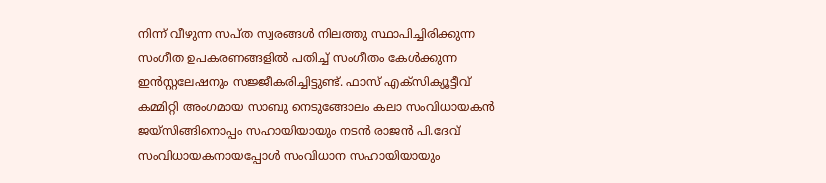നിന്ന് വീഴുന്ന സപ്ത സ്വരങ്ങൾ നിലത്തു സ്ഥാപിച്ചിരിക്കുന്ന സംഗീത ഉപകരണങ്ങളിൽ പതിച്ച് സംഗീതം കേൾക്കുന്ന ഇൻസ്റ്റലേഷനും സജ്ജീകരിച്ചിട്ടുണ്ട്. ഫാസ് എക്സിക്യൂട്ടീവ് കമ്മിറ്റി അംഗമായ സാബു നെടുങ്ങോലം കലാ സംവിധായകൻ ജയ്സിങ്ങിനൊപ്പം സഹായിയായും നടൻ രാജൻ പി.ദേവ് സംവിധായകനായപ്പോൾ സംവിധാന സഹായിയായും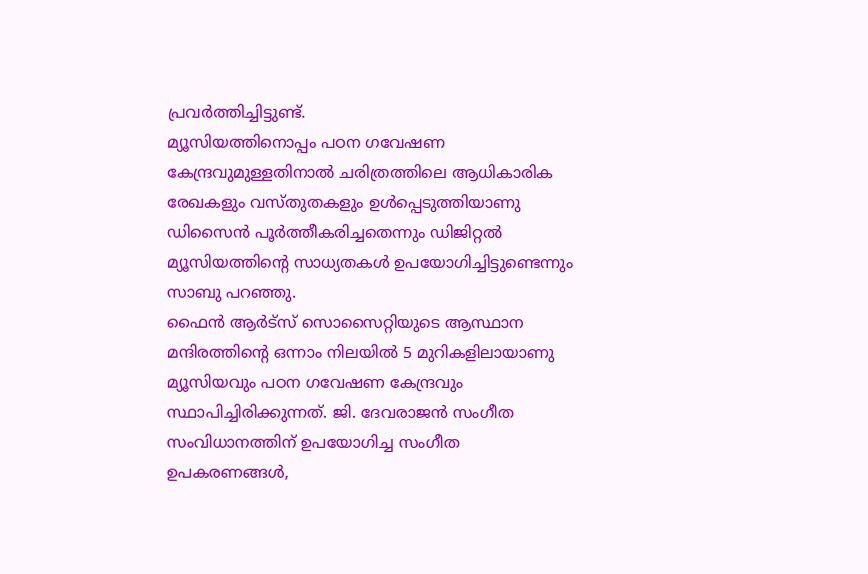പ്രവർത്തിച്ചിട്ടുണ്ട്.
മ്യൂസിയത്തിനൊപ്പം പഠന ഗവേഷണ കേന്ദ്രവുമുള്ളതിനാൽ ചരിത്രത്തിലെ ആധികാരിക രേഖകളും വസ്തുതകളും ഉൾപ്പെടുത്തിയാണു ഡിസൈൻ പൂർത്തീകരിച്ചതെന്നും ഡിജിറ്റൽ മ്യൂസിയത്തിന്റെ സാധ്യതകൾ ഉപയോഗിച്ചിട്ടുണ്ടെന്നും സാബു പറഞ്ഞു.
ഫൈൻ ആർട്സ് സൊസൈറ്റിയുടെ ആസ്ഥാന മന്ദിരത്തിന്റെ ഒന്നാം നിലയിൽ 5 മുറികളിലായാണു മ്യൂസിയവും പഠന ഗവേഷണ കേന്ദ്രവും സ്ഥാപിച്ചിരിക്കുന്നത്. ജി. ദേവരാജൻ സംഗീത സംവിധാനത്തിന് ഉപയോഗിച്ച സംഗീത ഉപകരണങ്ങൾ,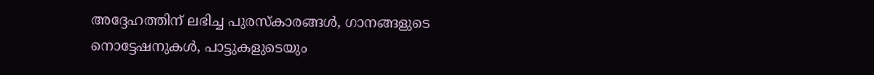അദ്ദേഹത്തിന് ലഭിച്ച പുരസ്കാരങ്ങൾ, ഗാനങ്ങളുടെ നൊട്ടേഷനുകൾ, പാട്ടുകളുടെയും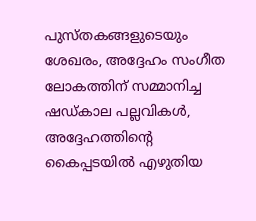പുസ്തകങ്ങളുടെയും ശേഖരം, അദ്ദേഹം സംഗീത ലോകത്തിന് സമ്മാനിച്ച ഷഡ്കാല പല്ലവികൾ, അദ്ദേഹത്തിന്റെ കൈപ്പടയിൽ എഴുതിയ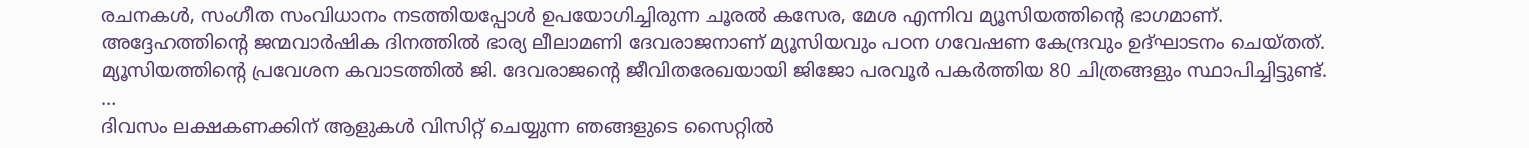രചനകൾ, സംഗീത സംവിധാനം നടത്തിയപ്പോൾ ഉപയോഗിച്ചിരുന്ന ചൂരൽ കസേര, മേശ എന്നിവ മ്യൂസിയത്തിന്റെ ഭാഗമാണ്.
അദ്ദേഹത്തിന്റെ ജന്മവാർഷിക ദിനത്തിൽ ഭാര്യ ലീലാമണി ദേവരാജനാണ് മ്യൂസിയവും പഠന ഗവേഷണ കേന്ദ്രവും ഉദ്ഘാടനം ചെയ്തത്.
മ്യൂസിയത്തിന്റെ പ്രവേശന കവാടത്തിൽ ജി. ദേവരാജന്റെ ജീവിതരേഖയായി ജിജോ പരവൂർ പകർത്തിയ 80 ചിത്രങ്ങളും സ്ഥാപിച്ചിട്ടുണ്ട്.
…
ദിവസം ലക്ഷകണക്കിന് ആളുകൾ വിസിറ്റ് ചെയ്യുന്ന ഞങ്ങളുടെ സൈറ്റിൽ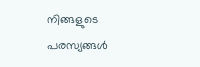നിങ്ങളുടെ പരസ്യങ്ങൾ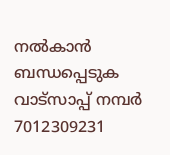നൽകാൻ ബന്ധപ്പെടുക വാട്സാപ്പ് നമ്പർ 7012309231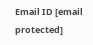Email ID [email protected]